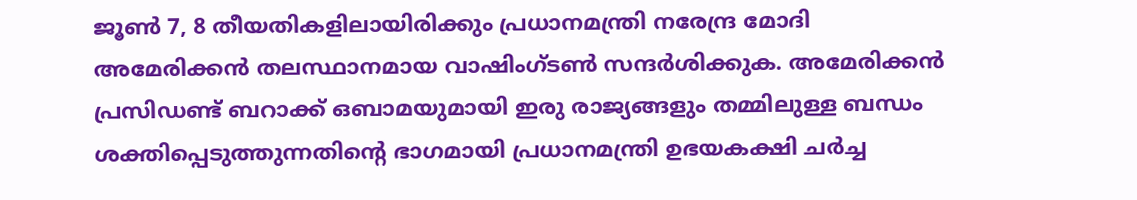ജൂണ്‍ 7, 8 തീയതികളിലായിരിക്കും പ്രധാനമന്ത്രി നരേന്ദ്ര മോദി അമേരിക്കന്‍ തലസ്ഥാനമായ വാഷിംഗ്ടണ്‍ സന്ദര്‍ശിക്കുക. അമേരിക്കന്‍ പ്രസിഡണ്ട് ബറാക്ക് ഒബാമയുമായി ഇരു രാജ്യങ്ങളും തമ്മിലുള്ള ബന്ധം ശക്തിപ്പെടുത്തുന്നതിന്റെ ഭാഗമായി പ്രധാനമന്ത്രി ഉഭയകക്ഷി ചര്‍ച്ച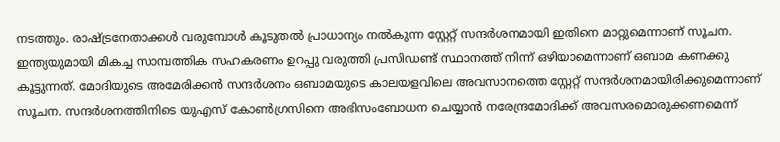നടത്തും. രാഷ്ട്രനേതാക്കള്‍ വരുമ്പോള്‍ കൂടുതല്‍ പ്രാധാന്യം നല്‍കുന്ന സ്റ്റേറ്റ് സന്ദര്‍ശനമായി ഇതിനെ മാറ്റുമെന്നാണ് സൂചന. ഇന്ത്യയുമായി മികച്ച സാമ്പത്തിക സഹകരണം ഉറപ്പു വരുത്തി പ്രസിഡണ്ട് സ്ഥാനത്ത് നിന്ന് ഒഴിയാമെന്നാണ് ഒബാമ കണക്കു കൂട്ടുന്നത്. മോദിയുടെ അമേരിക്കന്‍ സന്ദര്‍ശനം ഒബാമയുടെ കാലയളവിലെ അവസാനത്തെ സ്റ്റേറ്റ് സന്ദര്‍ശനമായിരിക്കുമെന്നാണ് സൂചന. സന്ദര്‍ശനത്തിനിടെ യുഎസ് കോണ്‍ഗ്രസിനെ അഭിസംബോധന ചെയ്യാന്‍ നരേന്ദ്രമോദിക്ക് അവസരമൊരുക്കണമെന്ന്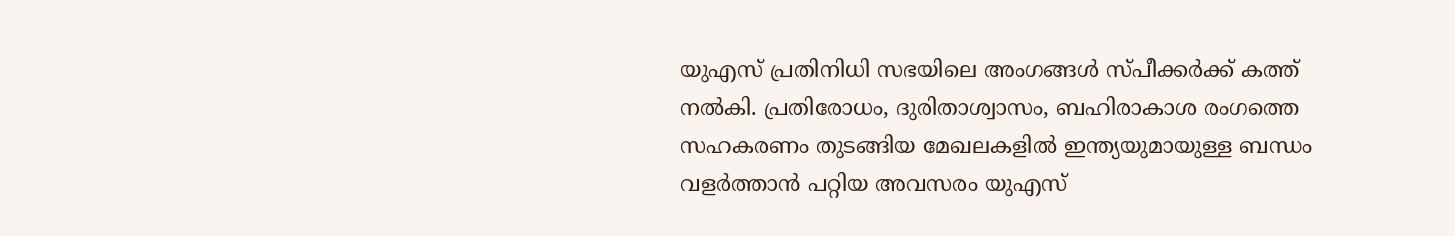യുഎസ് പ്രതിനിധി സഭയിലെ അംഗങ്ങള്‍ സ്‌പീക്കര്‍ക്ക് കത്ത് നല്‍കി. പ്രതിരോധം, ദുരിതാശ്വാസം, ബഹിരാകാശ രംഗത്തെ സഹകരണം തുടങ്ങിയ മേഖലകളില്‍ ഇന്ത്യയുമായുള്ള ബന്ധം വളര്‍ത്താന്‍ പറ്റിയ അവസരം യുഎസ്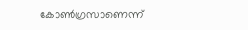കോണ്‍ഗ്രസാണെന്ന്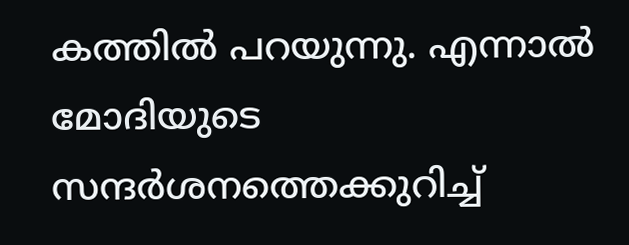കത്തില്‍ പറയുന്നു. എന്നാല്‍ മോദിയുടെ സന്ദര്‍ശനത്തെക്കുറിച്ച്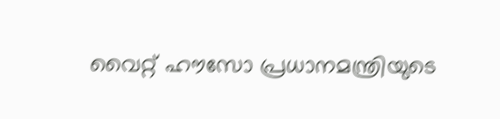വൈറ്റ് ഹൗസോ പ്രധാനമന്ത്രിയുടെ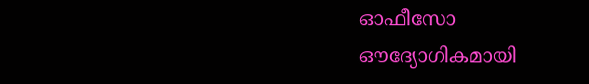ഓഫീസോ ഔദ്യോഗികമായി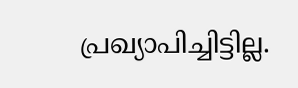പ്രഖ്യാപിച്ചിട്ടില്ല.